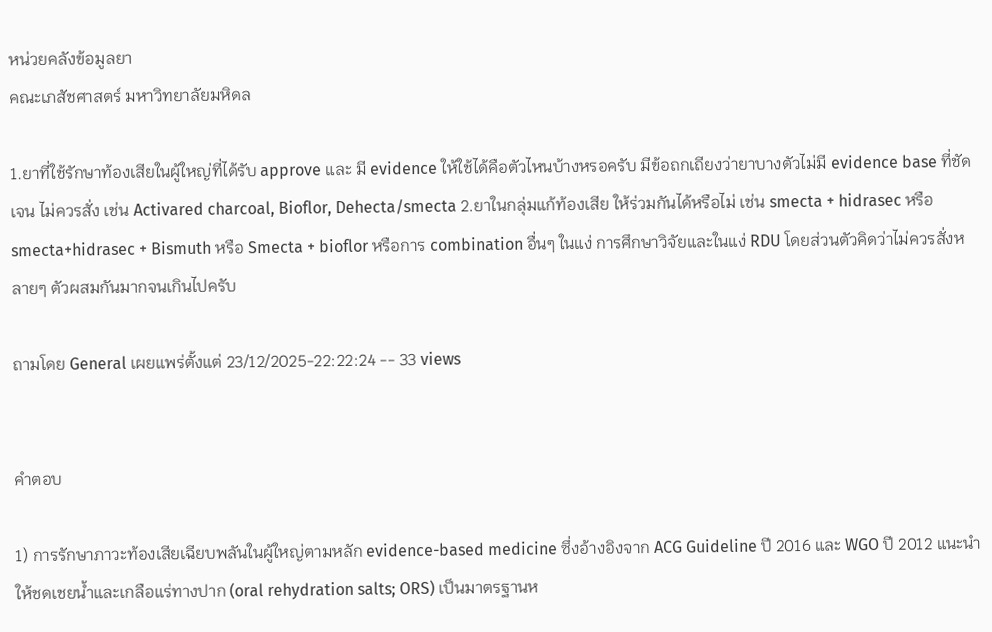หน่วยคลังข้อมูลยา
คณะเภสัชศาสตร์ มหาวิทยาลัยมหิดล

1.ยาที่ใช้รักษาท้องเสียในผู้ใหญ่ที่ได้รับ approve และ มี evidence ให้ใช้ได้คือตัวไหนบ้างหรอครับ มีข้อถกเถียงว่ายาบางตัวไม่มี evidence base ที่ชัดเจน ไม่ควรสั่ง เช่น Activared charcoal, Bioflor, Dehecta/smecta 2.ยาในกลุ่มแก้ท้องเสีย ให้ร่วมกันได้หรือไม่ เช่น smecta + hidrasec หรือ smecta+hidrasec + Bismuth หรือ Smecta + bioflor หรือการ combination อื่นๆ ในแง่ การศึกษาวิจัยและในแง่ RDU โดยส่วนตัวคิดว่าไม่ควรสั่งหลายๆ ตัวผสมกันมากจนเกินไปครับ

ถามโดย General เผยแพร่ตั้งแต่ 23/12/2025-22:22:24 -- 33 views


คำตอบ

1) การรักษาภาวะท้องเสียเฉียบพลันในผู้ใหญ่ตามหลัก evidence-based medicine ซึ่งอ้างอิงจาก ACG Guideline ปี 2016 และ WGO ปี 2012 แนะนำให้ชดเชยน้ำและเกลือแร่ทางปาก (oral rehydration salts; ORS) เป็นมาตรฐานห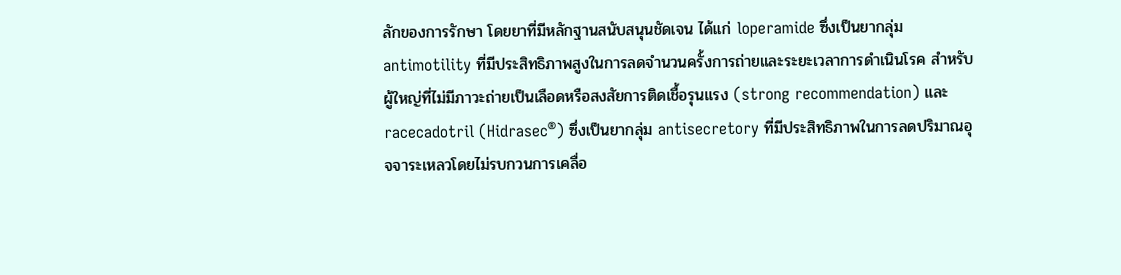ลักของการรักษา โดยยาที่มีหลักฐานสนับสนุนชัดเจน ได้แก่ loperamide ซึ่งเป็นยากลุ่ม antimotility ที่มีประสิทธิภาพสูงในการลดจำนวนครั้งการถ่ายและระยะเวลาการดำเนินโรค สำหรับผู้ใหญ่ที่ไม่มีภาวะถ่ายเป็นเลือดหรือสงสัยการติดเชื้อรุนแรง (strong recommendation) และ racecadotril (Hidrasec®) ซึ่งเป็นยากลุ่ม antisecretory ที่มีประสิทธิภาพในการลดปริมาณอุจจาระเหลวโดยไม่รบกวนการเคลื่อ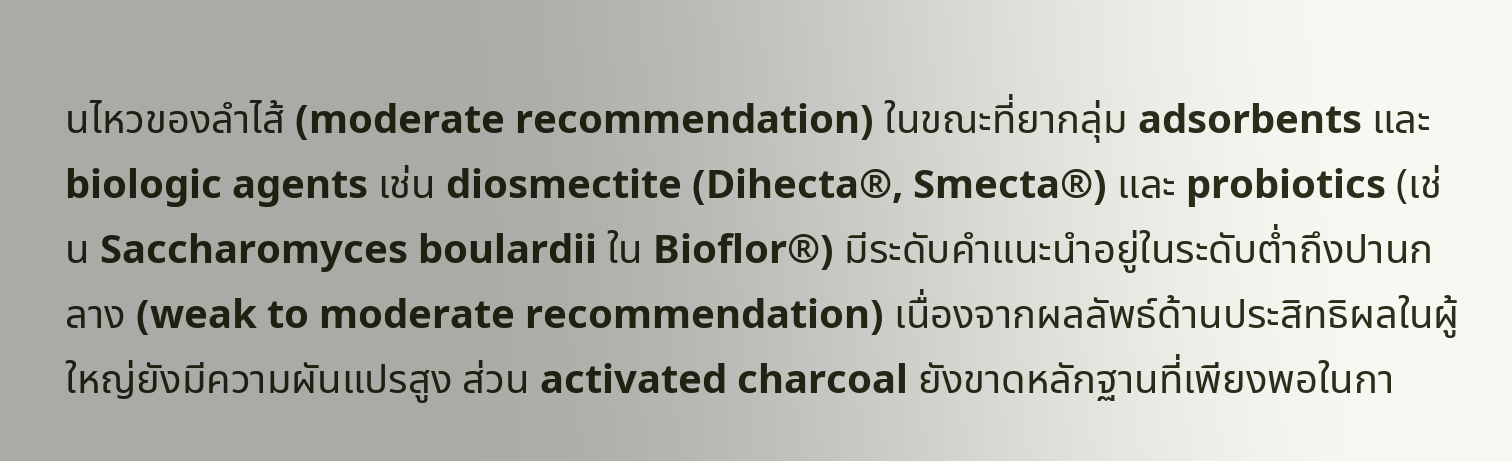นไหวของลำไส้ (moderate recommendation) ในขณะที่ยากลุ่ม adsorbents และ biologic agents เช่น diosmectite (Dihecta®, Smecta®) และ probiotics (เช่น Saccharomyces boulardii ใน Bioflor®) มีระดับคำแนะนำอยู่ในระดับต่ำถึงปานกลาง (weak to moderate recommendation) เนื่องจากผลลัพธ์ด้านประสิทธิผลในผู้ใหญ่ยังมีความผันแปรสูง ส่วน activated charcoal ยังขาดหลักฐานที่เพียงพอในกา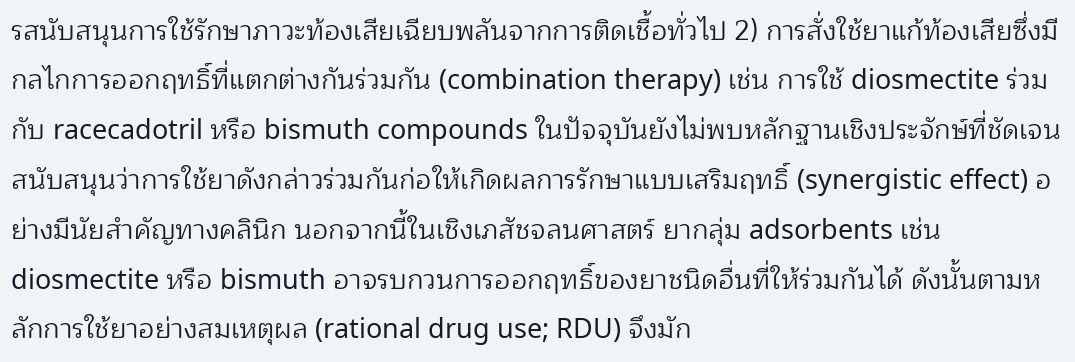รสนับสนุนการใช้รักษาภาวะท้องเสียเฉียบพลันจากการติดเชื้อทั่วไป 2) การสั่งใช้ยาแก้ท้องเสียซึ่งมีกลไกการออกฤทธิ์ที่แตกต่างกันร่วมกัน (combination therapy) เช่น การใช้ diosmectite ร่วมกับ racecadotril หรือ bismuth compounds ในปัจจุบันยังไม่พบหลักฐานเชิงประจักษ์ที่ชัดเจนสนับสนุนว่าการใช้ยาดังกล่าวร่วมกันก่อให้เกิดผลการรักษาแบบเสริมฤทธิ์ (synergistic effect) อย่างมีนัยสำคัญทางคลินิก นอกจากนี้ในเชิงเภสัชจลนศาสตร์ ยากลุ่ม adsorbents เช่น diosmectite หรือ bismuth อาจรบกวนการออกฤทธิ์ของยาชนิดอื่นที่ให้ร่วมกันได้ ดังนั้นตามหลักการใช้ยาอย่างสมเหตุผล (rational drug use; RDU) จึงมัก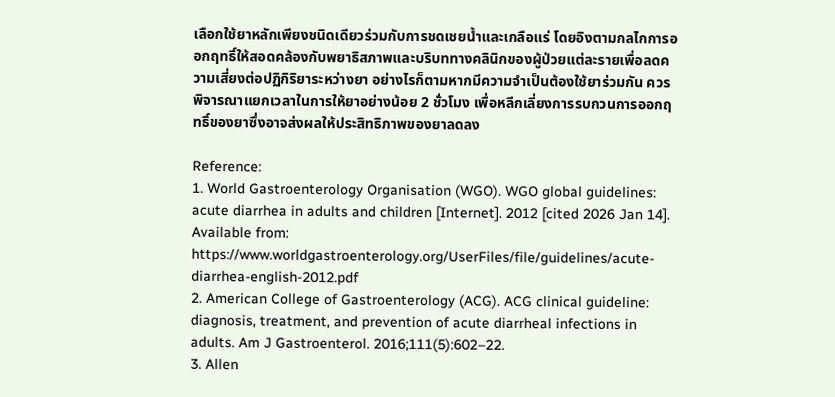เลือกใช้ยาหลักเพียงชนิดเดียวร่วมกับการชดเชยน้ำและเกลือแร่ โดยอิงตามกลไกการออกฤทธิ์ให้สอดคล้องกับพยาธิสภาพและบริบททางคลินิกของผู้ป่วยแต่ละรายเพื่อลดความเสี่ยงต่อปฏิกิริยาระหว่างยา อย่างไรก็ตามหากมีความจำเป็นต้องใช้ยาร่วมกัน ควรพิจารณาแยกเวลาในการให้ยาอย่างน้อย 2 ชั่วโมง เพื่อหลีกเลี่ยงการรบกวนการออกฤทธิ์ของยาซึ่งอาจส่งผลให้ประสิทธิภาพของยาลดลง

Reference:
1. World Gastroenterology Organisation (WGO). WGO global guidelines: acute diarrhea in adults and children [Internet]. 2012 [cited 2026 Jan 14]. Available from: https://www.worldgastroenterology.org/UserFiles/file/guidelines/acute-diarrhea-english-2012.pdf
2. American College of Gastroenterology (ACG). ACG clinical guideline: diagnosis, treatment, and prevention of acute diarrheal infections in adults. Am J Gastroenterol. 2016;111(5):602–22.
3. Allen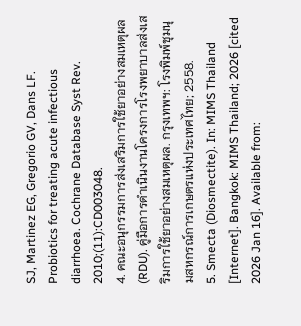SJ, Martinez EG, Gregorio GV, Dans LF. Probiotics for treating acute infectious diarrhoea. Cochrane Database Syst Rev. 2010;(11):CD003048.
4. คณะอนุกรรมการส่งเสริมการใช้ยาอย่างสมเหตุผล (RDU). คู่มือการดำเนินงานโครงการโรงพยาบาลส่งเสริมการใช้ยาอย่างสมเหตุผล. กรุงเทพฯ: โรงพิมพ์ชุมนุมสหกรณ์การเกษตรแห่งประเทศไทย; 2558.
5. Smecta (Diosmectite). In: MIMS Thailand [Internet]. Bangkok: MIMS Thailand; 2026 [cited 2026 Jan 16]. Available from: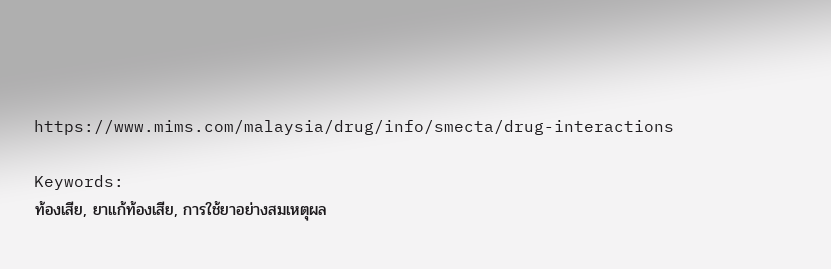https://www.mims.com/malaysia/drug/info/smecta/drug-interactions

Keywords:
ท้องเสีย, ยาแก้ท้องเสีย, การใช้ยาอย่างสมเหตุผล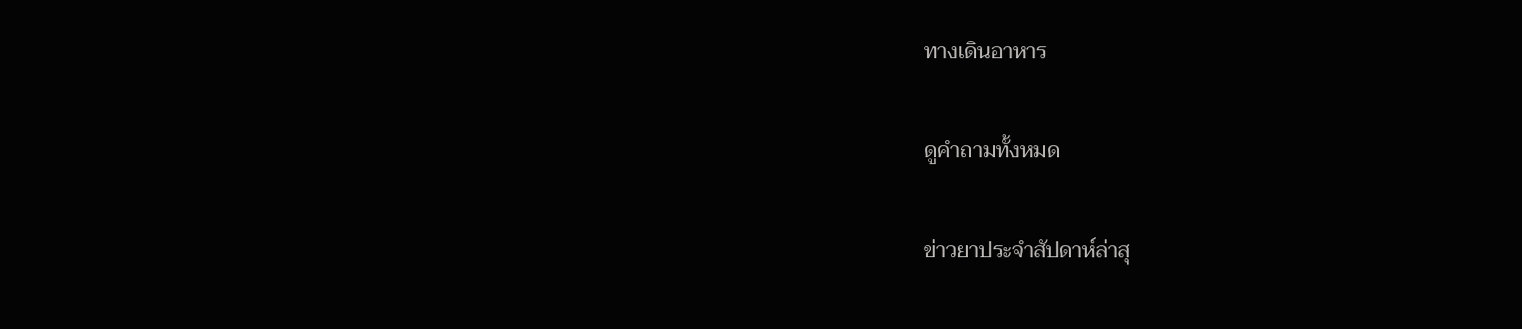ทางเดินอาหาร

ดูคำถามทั้งหมด

ข่าวยาประจำสัปดาห์ล่าสุ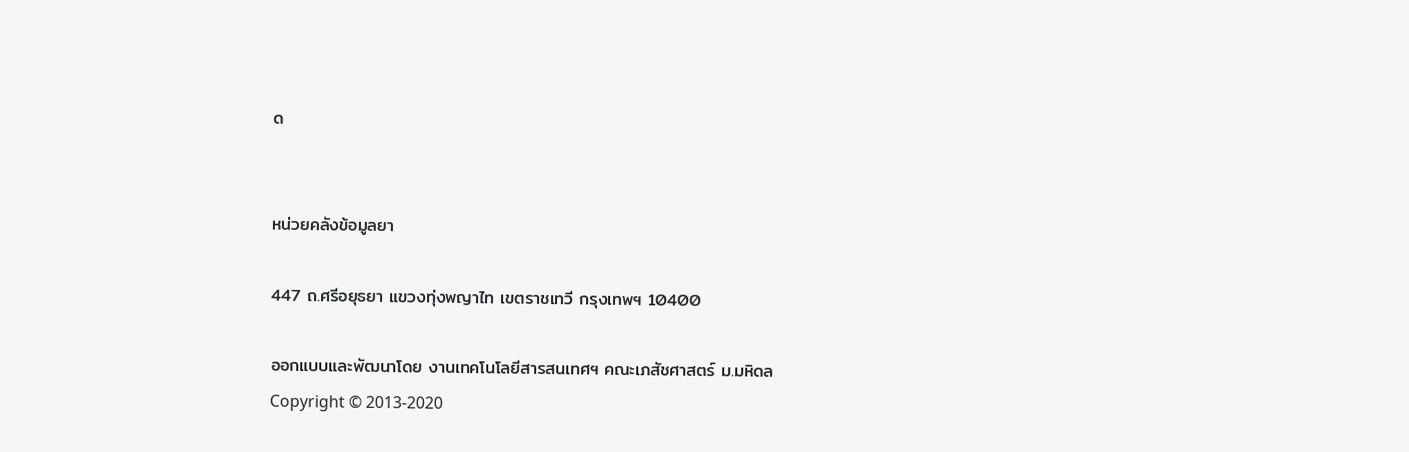ด


หน่วยคลังข้อมูลยา

447 ถ.ศรีอยุธยา แขวงทุ่งพญาไท เขตราชเทวี กรุงเทพฯ 10400

ออกแบบและพัฒนาโดย งานเทคโนโลยีสารสนเทศฯ คณะเภสัชศาสตร์ ม.มหิดล
Copyright © 2013-2020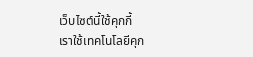เว็บไซต์นี้ใช้คุกกี้
เราใช้เทคโนโลยีคุก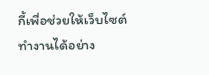กี้เพื่อช่วยให้เว็บไซต์ทำงานได้อย่าง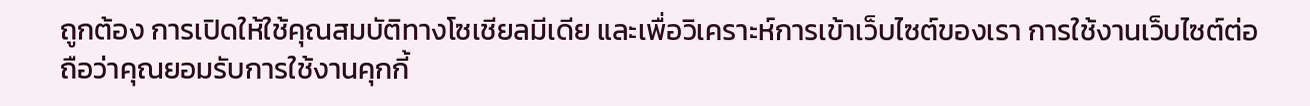ถูกต้อง การเปิดให้ใช้คุณสมบัติทางโซเชียลมีเดีย และเพื่อวิเคราะห์การเข้าเว็บไซต์ของเรา การใช้งานเว็บไซต์ต่อถือว่าคุณยอมรับการใช้งานคุกกี้